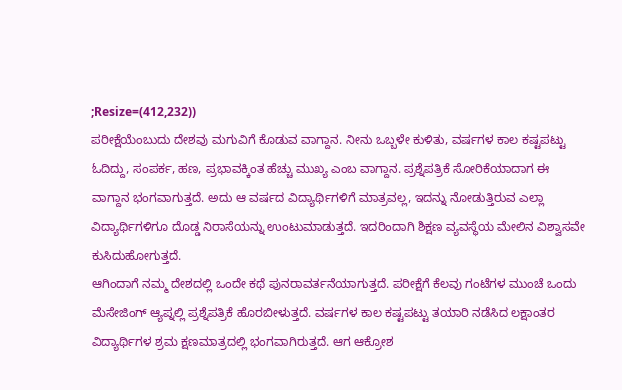;Resize=(412,232))
ಪರೀಕ್ಷೆಯೆಂಬುದು ದೇಶವು ಮಗುವಿಗೆ ಕೊಡುವ ವಾಗ್ದಾನ. ನೀನು ಒಬ್ಬಳೇ ಕುಳಿತು, ವರ್ಷಗಳ ಕಾಲ ಕಷ್ಟಪಟ್ಟು ಓದಿದ್ದು, ಸಂಪರ್ಕ, ಹಣ, ಪ್ರಭಾವಕ್ಕಿಂತ ಹೆಚ್ಚು ಮುಖ್ಯ ಎಂಬ ವಾಗ್ದಾನ. ಪ್ರಶ್ನೆಪತ್ರಿಕೆ ಸೋರಿಕೆಯಾದಾಗ ಈ ವಾಗ್ದಾನ ಭಂಗವಾಗುತ್ತದೆ. ಅದು ಆ ವರ್ಷದ ವಿದ್ಯಾರ್ಥಿಗಳಿಗೆ ಮಾತ್ರವಲ್ಲ, ಇದನ್ನು ನೋಡುತ್ತಿರುವ ಎಲ್ಲಾ ವಿದ್ಯಾರ್ಥಿಗಳಿಗೂ ದೊಡ್ಡ ನಿರಾಸೆಯನ್ನು ಉಂಟುಮಾಡುತ್ತದೆ. ಇದರಿಂದಾಗಿ ಶಿಕ್ಷಣ ವ್ಯವಸ್ಥೆಯ ಮೇಲಿನ ವಿಶ್ವಾಸವೇ ಕುಸಿದುಹೋಗುತ್ತದೆ.
ಆಗಿಂದಾಗೆ ನಮ್ಮ ದೇಶದಲ್ಲಿ ಒಂದೇ ಕಥೆ ಪುನರಾವರ್ತನೆಯಾಗುತ್ತದೆ. ಪರೀಕ್ಷೆಗೆ ಕೆಲವು ಗಂಟೆಗಳ ಮುಂಚೆ ಒಂದು ಮೆಸೇಜಿಂಗ್ ಆ್ಯಪ್ನಲ್ಲಿ ಪ್ರಶ್ನೆಪತ್ರಿಕೆ ಹೊರಬೀಳುತ್ತದೆ. ವರ್ಷಗಳ ಕಾಲ ಕಷ್ಟಪಟ್ಟು ತಯಾರಿ ನಡೆಸಿದ ಲಕ್ಷಾಂತರ ವಿದ್ಯಾರ್ಥಿಗಳ ಶ್ರಮ ಕ್ಷಣಮಾತ್ರದಲ್ಲಿ ಭಂಗವಾಗಿರುತ್ತದೆ. ಆಗ ಆಕ್ರೋಶ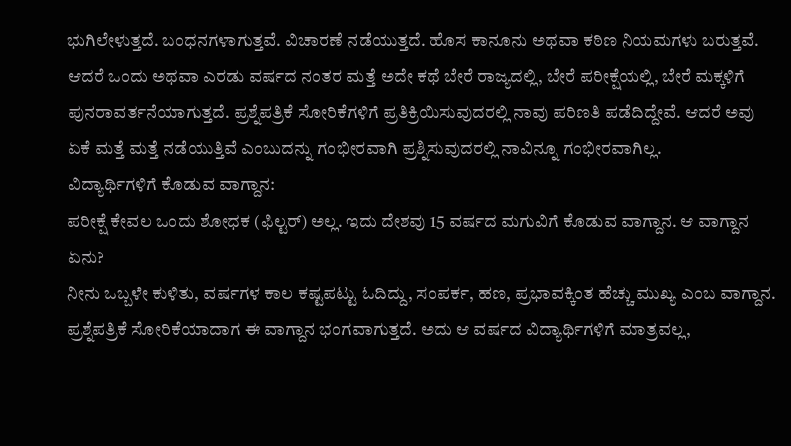ಭುಗಿಲೇಳುತ್ತದೆ. ಬಂಧನಗಳಾಗುತ್ತವೆ. ವಿಚಾರಣೆ ನಡೆಯುತ್ತದೆ. ಹೊಸ ಕಾನೂನು ಅಥವಾ ಕಠಿಣ ನಿಯಮಗಳು ಬರುತ್ತವೆ. ಆದರೆ ಒಂದು ಅಥವಾ ಎರಡು ವರ್ಷದ ನಂತರ ಮತ್ತೆ ಅದೇ ಕಥೆ ಬೇರೆ ರಾಜ್ಯದಲ್ಲಿ, ಬೇರೆ ಪರೀಕ್ಷೆಯಲ್ಲಿ, ಬೇರೆ ಮಕ್ಕಳಿಗೆ ಪುನರಾವರ್ತನೆಯಾಗುತ್ತದೆ. ಪ್ರಶ್ನೆಪತ್ರಿಕೆ ಸೋರಿಕೆಗಳಿಗೆ ಪ್ರತಿಕ್ರಿಯಿಸುವುದರಲ್ಲಿ ನಾವು ಪರಿಣತಿ ಪಡೆದಿದ್ದೇವೆ. ಆದರೆ ಅವು ಏಕೆ ಮತ್ತೆ ಮತ್ತೆ ನಡೆಯುತ್ತಿವೆ ಎಂಬುದನ್ನು ಗಂಭೀರವಾಗಿ ಪ್ರಶ್ನಿಸುವುದರಲ್ಲಿ ನಾವಿನ್ನೂ ಗಂಭೀರವಾಗಿಲ್ಲ.
ವಿದ್ಯಾರ್ಥಿಗಳಿಗೆ ಕೊಡುವ ವಾಗ್ದಾನ:
ಪರೀಕ್ಷೆ ಕೇವಲ ಒಂದು ಶೋಧಕ (ಫಿಲ್ಟರ್) ಅಲ್ಲ. ಇದು ದೇಶವು 15 ವರ್ಷದ ಮಗುವಿಗೆ ಕೊಡುವ ವಾಗ್ದಾನ. ಆ ವಾಗ್ದಾನ ಏನು?
ನೀನು ಒಬ್ಬಳೇ ಕುಳಿತು, ವರ್ಷಗಳ ಕಾಲ ಕಷ್ಟಪಟ್ಟು ಓದಿದ್ದು, ಸಂಪರ್ಕ, ಹಣ, ಪ್ರಭಾವಕ್ಕಿಂತ ಹೆಚ್ಚು ಮುಖ್ಯ ಎಂಬ ವಾಗ್ದಾನ. ಪ್ರಶ್ನೆಪತ್ರಿಕೆ ಸೋರಿಕೆಯಾದಾಗ ಈ ವಾಗ್ದಾನ ಭಂಗವಾಗುತ್ತದೆ. ಅದು ಆ ವರ್ಷದ ವಿದ್ಯಾರ್ಥಿಗಳಿಗೆ ಮಾತ್ರವಲ್ಲ,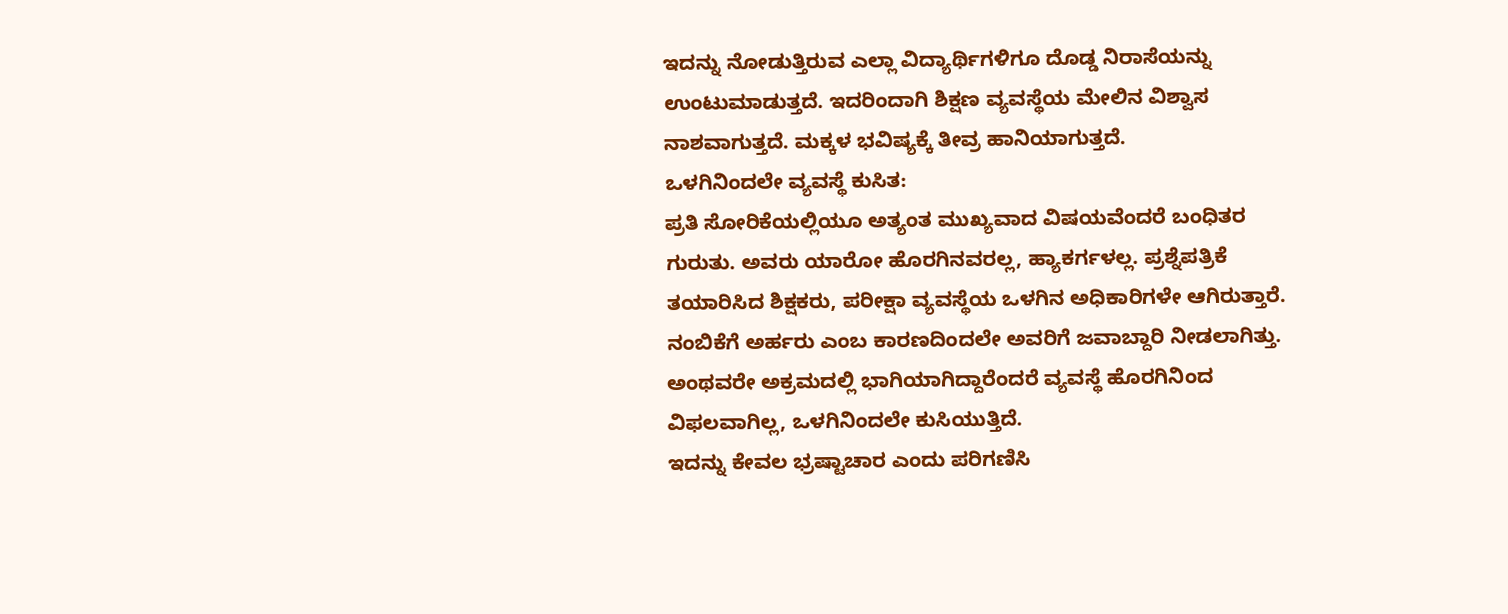ಇದನ್ನು ನೋಡುತ್ತಿರುವ ಎಲ್ಲಾ ವಿದ್ಯಾರ್ಥಿಗಳಿಗೂ ದೊಡ್ಡ ನಿರಾಸೆಯನ್ನು ಉಂಟುಮಾಡುತ್ತದೆ. ಇದರಿಂದಾಗಿ ಶಿಕ್ಷಣ ವ್ಯವಸ್ಥೆಯ ಮೇಲಿನ ವಿಶ್ವಾಸ ನಾಶವಾಗುತ್ತದೆ. ಮಕ್ಕಳ ಭವಿಷ್ಯಕ್ಕೆ ತೀವ್ರ ಹಾನಿಯಾಗುತ್ತದೆ.
ಒಳಗಿನಿಂದಲೇ ವ್ಯವಸ್ಥೆ ಕುಸಿತ:
ಪ್ರತಿ ಸೋರಿಕೆಯಲ್ಲಿಯೂ ಅತ್ಯಂತ ಮುಖ್ಯವಾದ ವಿಷಯವೆಂದರೆ ಬಂಧಿತರ ಗುರುತು. ಅವರು ಯಾರೋ ಹೊರಗಿನವರಲ್ಲ, ಹ್ಯಾಕರ್ಗಳಲ್ಲ. ಪ್ರಶ್ನೆಪತ್ರಿಕೆ ತಯಾರಿಸಿದ ಶಿಕ್ಷಕರು, ಪರೀಕ್ಷಾ ವ್ಯವಸ್ಥೆಯ ಒಳಗಿನ ಅಧಿಕಾರಿಗಳೇ ಆಗಿರುತ್ತಾರೆ. ನಂಬಿಕೆಗೆ ಅರ್ಹರು ಎಂಬ ಕಾರಣದಿಂದಲೇ ಅವರಿಗೆ ಜವಾಬ್ದಾರಿ ನೀಡಲಾಗಿತ್ತು. ಅಂಥವರೇ ಅಕ್ರಮದಲ್ಲಿ ಭಾಗಿಯಾಗಿದ್ದಾರೆಂದರೆ ವ್ಯವಸ್ಥೆ ಹೊರಗಿನಿಂದ ವಿಫಲವಾಗಿಲ್ಲ, ಒಳಗಿನಿಂದಲೇ ಕುಸಿಯುತ್ತಿದೆ.
ಇದನ್ನು ಕೇವಲ ಭ್ರಷ್ಟಾಚಾರ ಎಂದು ಪರಿಗಣಿಸಿ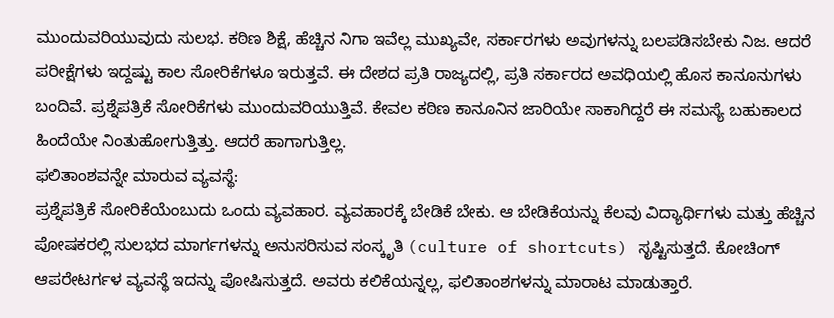ಮುಂದುವರಿಯುವುದು ಸುಲಭ. ಕಠಿಣ ಶಿಕ್ಷೆ, ಹೆಚ್ಚಿನ ನಿಗಾ ಇವೆಲ್ಲ ಮುಖ್ಯವೇ, ಸರ್ಕಾರಗಳು ಅವುಗಳನ್ನು ಬಲಪಡಿಸಬೇಕು ನಿಜ. ಆದರೆ ಪರೀಕ್ಷೆಗಳು ಇದ್ದಷ್ಟು ಕಾಲ ಸೋರಿಕೆಗಳೂ ಇರುತ್ತವೆ. ಈ ದೇಶದ ಪ್ರತಿ ರಾಜ್ಯದಲ್ಲಿ, ಪ್ರತಿ ಸರ್ಕಾರದ ಅವಧಿಯಲ್ಲಿ ಹೊಸ ಕಾನೂನುಗಳು ಬಂದಿವೆ. ಪ್ರಶ್ನೆಪತ್ರಿಕೆ ಸೋರಿಕೆಗಳು ಮುಂದುವರಿಯುತ್ತಿವೆ. ಕೇವಲ ಕಠಿಣ ಕಾನೂನಿನ ಜಾರಿಯೇ ಸಾಕಾಗಿದ್ದರೆ ಈ ಸಮಸ್ಯೆ ಬಹುಕಾಲದ ಹಿಂದೆಯೇ ನಿಂತುಹೋಗುತ್ತಿತ್ತು. ಆದರೆ ಹಾಗಾಗುತ್ತಿಲ್ಲ.
ಫಲಿತಾಂಶವನ್ನೇ ಮಾರುವ ವ್ಯವಸ್ಥೆ:
ಪ್ರಶ್ನೆಪತ್ರಿಕೆ ಸೋರಿಕೆಯೆಂಬುದು ಒಂದು ವ್ಯವಹಾರ. ವ್ಯವಹಾರಕ್ಕೆ ಬೇಡಿಕೆ ಬೇಕು. ಆ ಬೇಡಿಕೆಯನ್ನು ಕೆಲವು ವಿದ್ಯಾರ್ಥಿಗಳು ಮತ್ತು ಹೆಚ್ಚಿನ ಪೋಷಕರಲ್ಲಿ ಸುಲಭದ ಮಾರ್ಗಗಳನ್ನು ಅನುಸರಿಸುವ ಸಂಸ್ಕೃತಿ (culture of shortcuts) ಸೃಷ್ಟಿಸುತ್ತದೆ. ಕೋಚಿಂಗ್ ಆಪರೇಟರ್ಗಳ ವ್ಯವಸ್ಥೆ ಇದನ್ನು ಪೋಷಿಸುತ್ತದೆ. ಅವರು ಕಲಿಕೆಯನ್ನಲ್ಲ, ಫಲಿತಾಂಶಗಳನ್ನು ಮಾರಾಟ ಮಾಡುತ್ತಾರೆ.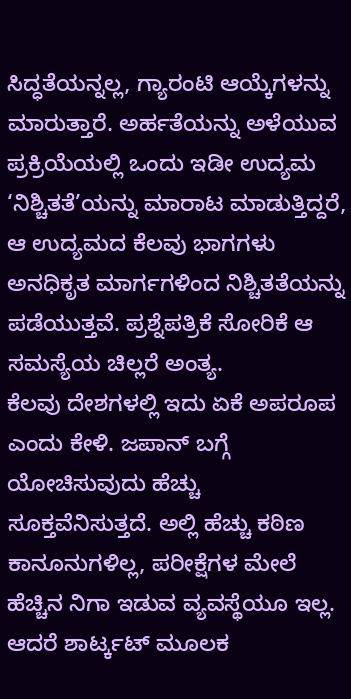ಸಿದ್ಧತೆಯನ್ನಲ್ಲ, ಗ್ಯಾರಂಟಿ ಆಯ್ಕೆಗಳನ್ನು ಮಾರುತ್ತಾರೆ. ಅರ್ಹತೆಯನ್ನು ಅಳೆಯುವ ಪ್ರಕ್ರಿಯೆಯಲ್ಲಿ ಒಂದು ಇಡೀ ಉದ್ಯಮ ‘ನಿಶ್ಚಿತತೆ’ಯನ್ನು ಮಾರಾಟ ಮಾಡುತ್ತಿದ್ದರೆ, ಆ ಉದ್ಯಮದ ಕೆಲವು ಭಾಗಗಳು ಅನಧಿಕೃತ ಮಾರ್ಗಗಳಿಂದ ನಿಶ್ಚಿತತೆಯನ್ನು ಪಡೆಯುತ್ತವೆ. ಪ್ರಶ್ನೆಪತ್ರಿಕೆ ಸೋರಿಕೆ ಆ ಸಮಸ್ಯೆಯ ಚಿಲ್ಲರೆ ಅಂತ್ಯ.
ಕೆಲವು ದೇಶಗಳಲ್ಲಿ ಇದು ಏಕೆ ಅಪರೂಪ ಎಂದು ಕೇಳಿ. ಜಪಾನ್ ಬಗ್ಗೆ ಯೋಚಿಸುವುದು ಹೆಚ್ಚು ಸೂಕ್ತವೆನಿಸುತ್ತದೆ. ಅಲ್ಲಿ ಹೆಚ್ಚು ಕಠಿಣ ಕಾನೂನುಗಳಿಲ್ಲ, ಪರೀಕ್ಷೆಗಳ ಮೇಲೆ ಹೆಚ್ಚಿನ ನಿಗಾ ಇಡುವ ವ್ಯವಸ್ಥೆಯೂ ಇಲ್ಲ. ಆದರೆ ಶಾರ್ಟ್ಕಟ್ ಮೂಲಕ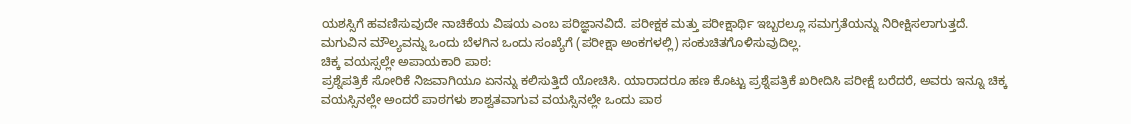ಯಶಸ್ಸಿಗೆ ಹವಣಿಸುವುದೇ ನಾಚಿಕೆಯ ವಿಷಯ ಎಂಬ ಪರಿಜ್ಞಾನವಿದೆ. ಪರೀಕ್ಷಕ ಮತ್ತು ಪರೀಕ್ಷಾರ್ಥಿ ಇಬ್ಬರಲ್ಲೂ ಸಮಗ್ರತೆಯನ್ನು ನಿರೀಕ್ಷಿಸಲಾಗುತ್ತದೆ. ಮಗುವಿನ ಮೌಲ್ಯವನ್ನು ಒಂದು ಬೆಳಗಿನ ಒಂದು ಸಂಖ್ಯೆಗೆ (ಪರೀಕ್ಷಾ ಅಂಕಗಳಲ್ಲಿ) ಸಂಕುಚಿತಗೊಳಿಸುವುದಿಲ್ಲ.
ಚಿಕ್ಕ ವಯಸ್ಸಲ್ಲೇ ಅಪಾಯಕಾರಿ ಪಾಠ:
ಪ್ರಶ್ನೆಪತ್ರಿಕೆ ಸೋರಿಕೆ ನಿಜವಾಗಿಯೂ ಏನನ್ನು ಕಲಿಸುತ್ತಿದೆ ಯೋಚಿಸಿ. ಯಾರಾದರೂ ಹಣ ಕೊಟ್ಟು ಪ್ರಶ್ನೆಪತ್ರಿಕೆ ಖರೀದಿಸಿ ಪರೀಕ್ಷೆ ಬರೆದರೆ, ಅವರು ಇನ್ನೂ ಚಿಕ್ಕ ವಯಸ್ಸಿನಲ್ಲೇ ಅಂದರೆ ಪಾಠಗಳು ಶಾಶ್ವತವಾಗುವ ವಯಸ್ಸಿನಲ್ಲೇ ಒಂದು ಪಾಠ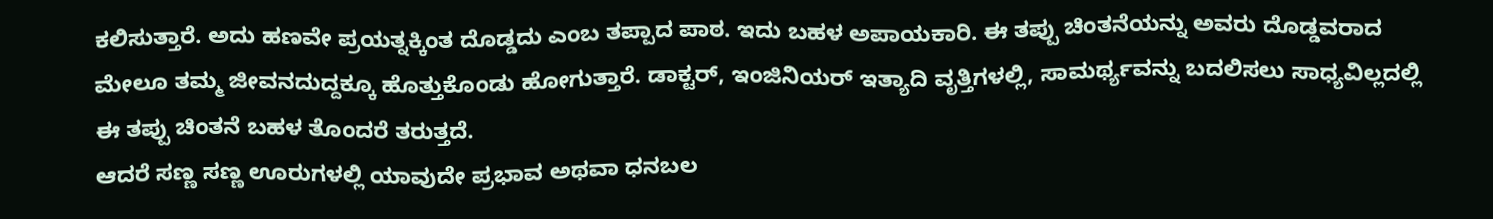ಕಲಿಸುತ್ತಾರೆ. ಅದು ಹಣವೇ ಪ್ರಯತ್ನಕ್ಕಿಂತ ದೊಡ್ಡದು ಎಂಬ ತಪ್ಪಾದ ಪಾಠ. ಇದು ಬಹಳ ಅಪಾಯಕಾರಿ. ಈ ತಪ್ಪು ಚಿಂತನೆಯನ್ನು ಅವರು ದೊಡ್ಡವರಾದ ಮೇಲೂ ತಮ್ಮ ಜೀವನದುದ್ದಕ್ಕೂ ಹೊತ್ತುಕೊಂಡು ಹೋಗುತ್ತಾರೆ. ಡಾಕ್ಟರ್, ಇಂಜಿನಿಯರ್ ಇತ್ಯಾದಿ ವೃತ್ತಿಗಳಲ್ಲಿ, ಸಾಮರ್ಥ್ಯವನ್ನು ಬದಲಿಸಲು ಸಾಧ್ಯವಿಲ್ಲದಲ್ಲಿ ಈ ತಪ್ಪು ಚಿಂತನೆ ಬಹಳ ತೊಂದರೆ ತರುತ್ತದೆ.
ಆದರೆ ಸಣ್ಣ ಸಣ್ಣ ಊರುಗಳಲ್ಲಿ ಯಾವುದೇ ಪ್ರಭಾವ ಅಥವಾ ಧನಬಲ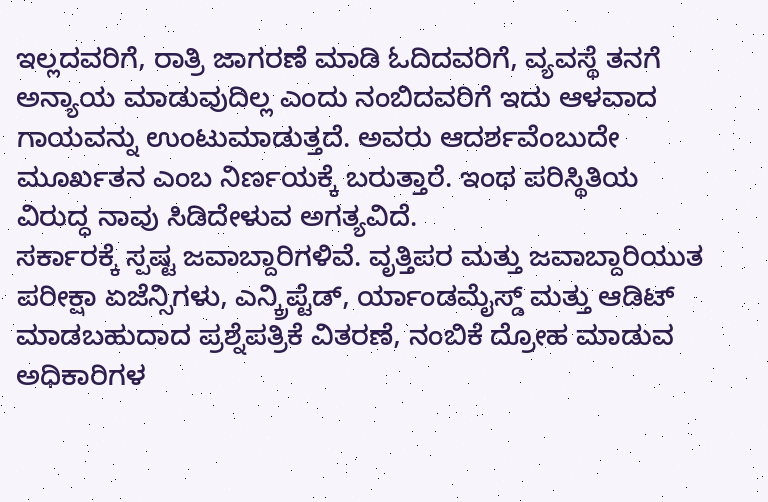ಇಲ್ಲದವರಿಗೆ, ರಾತ್ರಿ ಜಾಗರಣೆ ಮಾಡಿ ಓದಿದವರಿಗೆ, ವ್ಯವಸ್ಥೆ ತನಗೆ ಅನ್ಯಾಯ ಮಾಡುವುದಿಲ್ಲ ಎಂದು ನಂಬಿದವರಿಗೆ ಇದು ಆಳವಾದ ಗಾಯವನ್ನು ಉಂಟುಮಾಡುತ್ತದೆ. ಅವರು ಆದರ್ಶವೆಂಬುದೇ ಮೂರ್ಖತನ ಎಂಬ ನಿರ್ಣಯಕ್ಕೆ ಬರುತ್ತಾರೆ. ಇಂಥ ಪರಿಸ್ಥಿತಿಯ ವಿರುದ್ಧ ನಾವು ಸಿಡಿದೇಳುವ ಅಗತ್ಯವಿದೆ.
ಸರ್ಕಾರಕ್ಕೆ ಸ್ಪಷ್ಟ ಜವಾಬ್ದಾರಿಗಳಿವೆ. ವೃತ್ತಿಪರ ಮತ್ತು ಜವಾಬ್ದಾರಿಯುತ ಪರೀಕ್ಷಾ ಏಜೆನ್ಸಿಗಳು, ಎನ್ಕ್ರಿಪ್ಟೆಡ್, ರ್ಯಾಂಡಮೈಸ್ಡ್ ಮತ್ತು ಆಡಿಟ್ ಮಾಡಬಹುದಾದ ಪ್ರಶ್ನೆಪತ್ರಿಕೆ ವಿತರಣೆ, ನಂಬಿಕೆ ದ್ರೋಹ ಮಾಡುವ ಅಧಿಕಾರಿಗಳ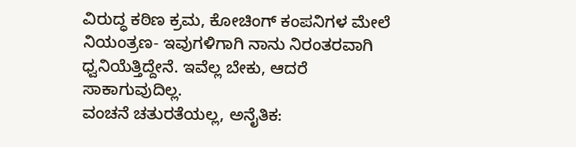ವಿರುದ್ಧ ಕಠಿಣ ಕ್ರಮ, ಕೋಚಿಂಗ್ ಕಂಪನಿಗಳ ಮೇಲೆ ನಿಯಂತ್ರಣ- ಇವುಗಳಿಗಾಗಿ ನಾನು ನಿರಂತರವಾಗಿ ಧ್ವನಿಯೆತ್ತಿದ್ದೇನೆ. ಇವೆಲ್ಲ ಬೇಕು, ಆದರೆ ಸಾಕಾಗುವುದಿಲ್ಲ.
ವಂಚನೆ ಚತುರತೆಯಲ್ಲ, ಅನೈತಿಕ: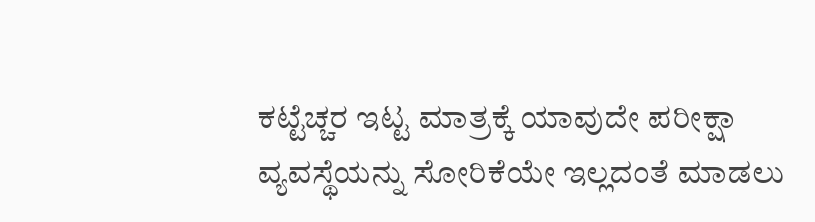ಕಟ್ಟೆಚ್ಚರ ಇಟ್ಟ ಮಾತ್ರಕ್ಕೆ ಯಾವುದೇ ಪರೀಕ್ಷಾ ವ್ಯವಸ್ಥೆಯನ್ನು ಸೋರಿಕೆಯೇ ಇಲ್ಲದಂತೆ ಮಾಡಲು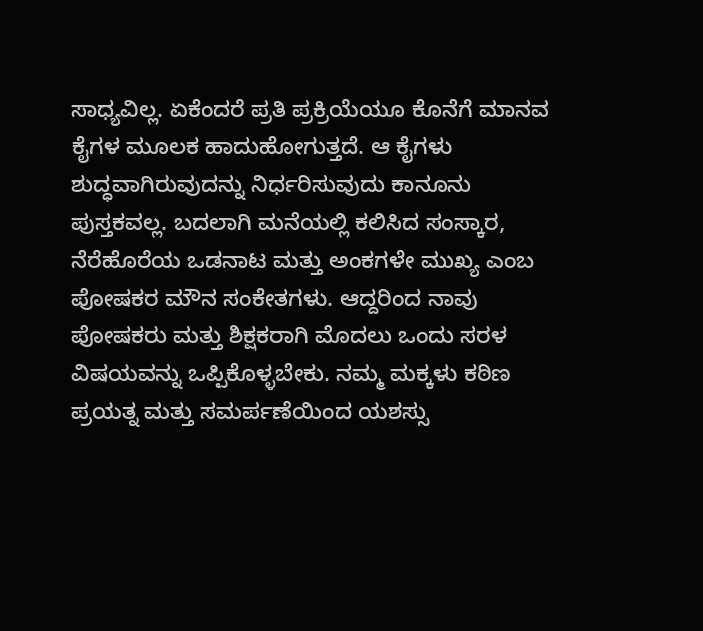ಸಾಧ್ಯವಿಲ್ಲ. ಏಕೆಂದರೆ ಪ್ರತಿ ಪ್ರಕ್ರಿಯೆಯೂ ಕೊನೆಗೆ ಮಾನವ ಕೈಗಳ ಮೂಲಕ ಹಾದುಹೋಗುತ್ತದೆ. ಆ ಕೈಗಳು ಶುದ್ಧವಾಗಿರುವುದನ್ನು ನಿರ್ಧರಿಸುವುದು ಕಾನೂನು ಪುಸ್ತಕವಲ್ಲ. ಬದಲಾಗಿ ಮನೆಯಲ್ಲಿ ಕಲಿಸಿದ ಸಂಸ್ಕಾರ, ನೆರೆಹೊರೆಯ ಒಡನಾಟ ಮತ್ತು ಅಂಕಗಳೇ ಮುಖ್ಯ ಎಂಬ ಪೋಷಕರ ಮೌನ ಸಂಕೇತಗಳು. ಆದ್ದರಿಂದ ನಾವು ಪೋಷಕರು ಮತ್ತು ಶಿಕ್ಷಕರಾಗಿ ಮೊದಲು ಒಂದು ಸರಳ ವಿಷಯವನ್ನು ಒಪ್ಪಿಕೊಳ್ಳಬೇಕು. ನಮ್ಮ ಮಕ್ಕಳು ಕಠಿಣ ಪ್ರಯತ್ನ ಮತ್ತು ಸಮರ್ಪಣೆಯಿಂದ ಯಶಸ್ಸು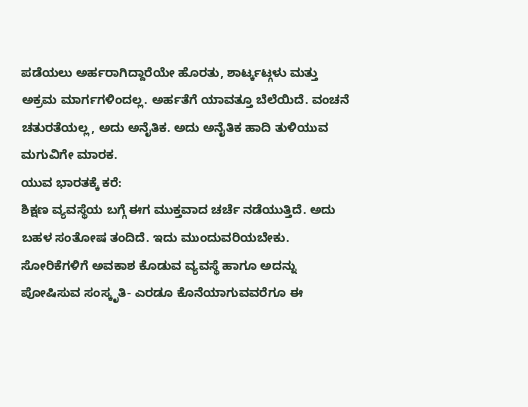ಪಡೆಯಲು ಅರ್ಹರಾಗಿದ್ದಾರೆಯೇ ಹೊರತು, ಶಾರ್ಟ್ಕಟ್ಗಳು ಮತ್ತು ಅಕ್ರಮ ಮಾರ್ಗಗಳಿಂದಲ್ಲ. ಅರ್ಹತೆಗೆ ಯಾವತ್ತೂ ಬೆಲೆಯಿದೆ. ವಂಚನೆ ಚತುರತೆಯಲ್ಲ, ಅದು ಅನೈತಿಕ. ಅದು ಅನೈತಿಕ ಹಾದಿ ತುಳಿಯುವ ಮಗುವಿಗೇ ಮಾರಕ.
ಯುವ ಭಾರತಕ್ಕೆ ಕರೆ:
ಶಿಕ್ಷಣ ವ್ಯವಸ್ಥೆಯ ಬಗ್ಗೆ ಈಗ ಮುಕ್ತವಾದ ಚರ್ಚೆ ನಡೆಯುತ್ತಿದೆ. ಅದು ಬಹಳ ಸಂತೋಷ ತಂದಿದೆ. ಇದು ಮುಂದುವರಿಯಬೇಕು. ಸೋರಿಕೆಗಳಿಗೆ ಅವಕಾಶ ಕೊಡುವ ವ್ಯವಸ್ಥೆ ಹಾಗೂ ಅದನ್ನು ಪೋಷಿಸುವ ಸಂಸ್ಕೃತಿ- ಎರಡೂ ಕೊನೆಯಾಗುವವರೆಗೂ ಈ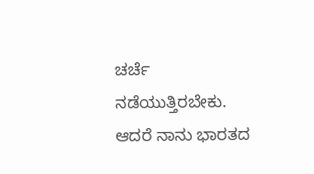ಚರ್ಚೆ ನಡೆಯುತ್ತಿರಬೇಕು. ಆದರೆ ನಾನು ಭಾರತದ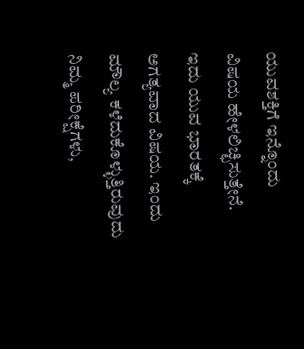ಯುವಶಕ್ತಿಗೆ ಇನ್ನೊಂದು ವಿಷಯ ಹೇಳಲಿಚ್ಛಿಸುತ್ತೇನೆ. ಇದು ಯುವ ಭಾರತಕ್ಕೆ ಅಗತ್ಯವಾದ ವಿಷಯ. ಇಂದು ಮೌಲ್ಯ ಕಳೆದುಕೊಳ್ಳುತ್ತಿರುವುದು ನಿಮ್ಮ ಪರೀಕ್ಷೆಗಳು,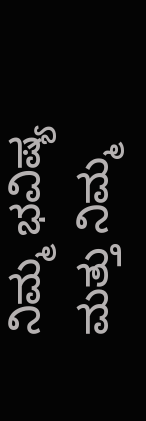ನಿಮ್ಮ ಭವಿಷ್ಯ ಮತ್ತು ನಿಮ್ಮ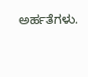ಅರ್ಹತೆಗಳು.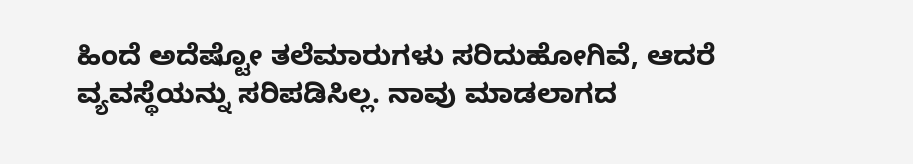ಹಿಂದೆ ಅದೆಷ್ಟೋ ತಲೆಮಾರುಗಳು ಸರಿದುಹೋಗಿವೆ, ಆದರೆ ವ್ಯವಸ್ಥೆಯನ್ನು ಸರಿಪಡಿಸಿಲ್ಲ. ನಾವು ಮಾಡಲಾಗದ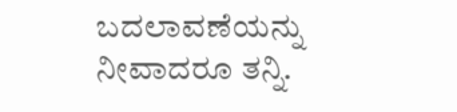ಬದಲಾವಣೆಯನ್ನು ನೀವಾದರೂ ತನ್ನಿ.